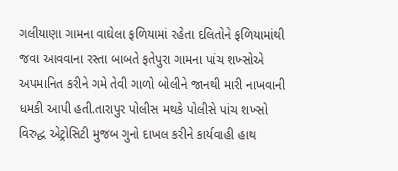ગલીયાણા ગામના વાઘેલા ફળિયામાં રહેતા દલિતોને ફળિયામાંથી જવા આવવાના રસ્તા બાબતે ફતેપુરા ગામના પાંચ શખ્સોએ અપમાનિત કરીને ગમે તેવી ગાળો બોલીને જાનથી મારી નાખવાની ધમકી આપી હતી.તારાપુર પોલીસ મથકે પોલીસે પાંચ શખ્સો વિરુદ્ધ એટ્રોસિટી મુજબ ગુનો દાખલ કરીને કાર્યવાહી હાથ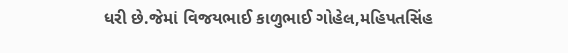ધરી છે.જેમાં વિજયભાઈ કાળુભાઈ ગોહેલ,મહિપતસિંહ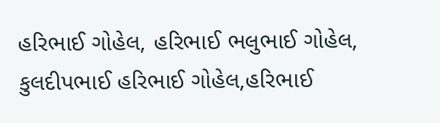હરિભાઈ ગોહેલ, હરિભાઈ ભલુભાઈ ગોહેલ, કુલદીપભાઈ હરિભાઈ ગોહેલ,હરિભાઈ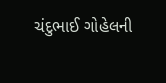ચંદુભાઈ ગોહેલની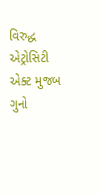વિરુદ્ધ એટ્રોસિટી એક્ટ મુજબ ગુનો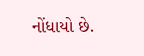નોંધાયો છે.